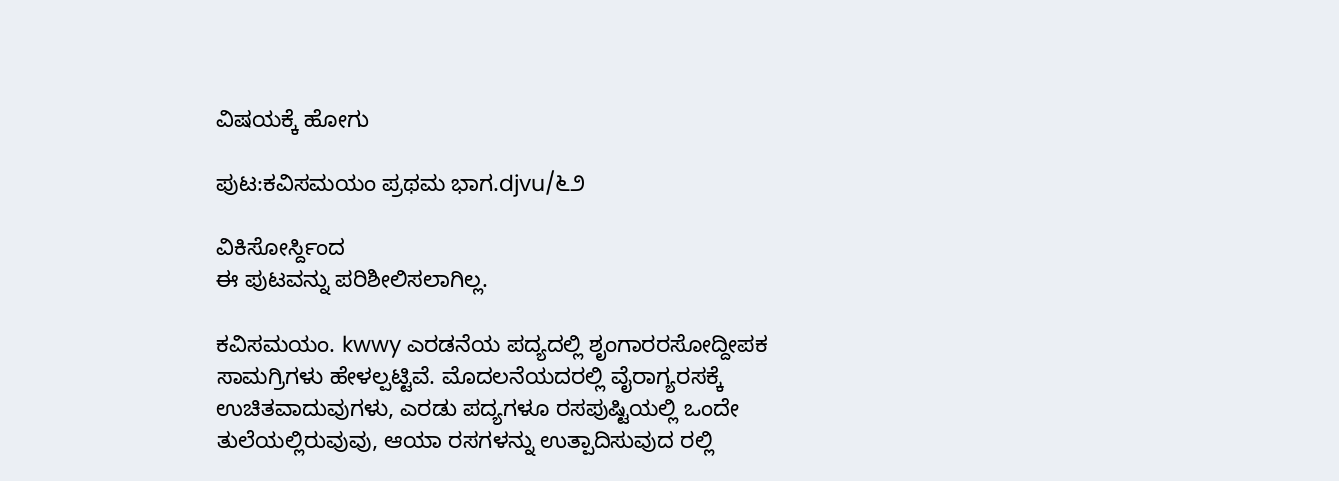ವಿಷಯಕ್ಕೆ ಹೋಗು

ಪುಟ:ಕವಿಸಮಯಂ ಪ್ರಥಮ ಭಾಗ.djvu/೬೨

ವಿಕಿಸೋರ್ಸ್ದಿಂದ
ಈ ಪುಟವನ್ನು ಪರಿಶೀಲಿಸಲಾಗಿಲ್ಲ.

ಕವಿಸಮಯಂ. kwwy ಎರಡನೆಯ ಪದ್ಯದಲ್ಲಿ ಶೃಂಗಾರರಸೋದ್ದೀಪಕ ಸಾಮಗ್ರಿಗಳು ಹೇಳಲ್ಪಟ್ಟಿವೆ. ಮೊದಲನೆಯದರಲ್ಲಿ ವೈರಾಗ್ಯರಸಕ್ಕೆ ಉಚಿತವಾದುವುಗಳು, ಎರಡು ಪದ್ಯಗಳೂ ರಸಪುಷ್ಟಿಯಲ್ಲಿ ಒಂದೇ ತುಲೆಯಲ್ಲಿರುವುವು, ಆಯಾ ರಸಗಳನ್ನು ಉತ್ಪಾದಿಸುವುದ ರಲ್ಲಿ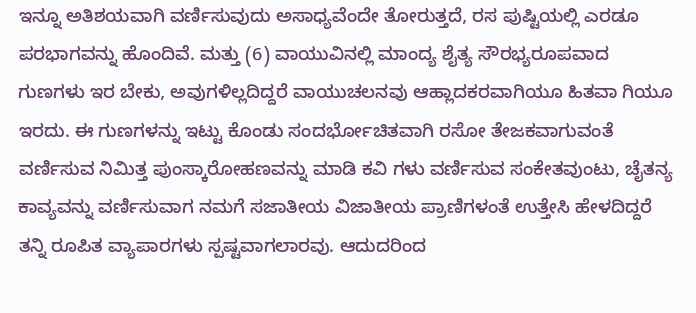ಇನ್ನೂ ಅತಿಶಯವಾಗಿ ವರ್ಣಿಸುವುದು ಅಸಾಧ್ಯವೆಂದೇ ತೋರುತ್ತದೆ, ರಸ ಪುಷ್ಟಿಯಲ್ಲಿ ಎರಡೂ ಪರಭಾಗವನ್ನು ಹೊಂದಿವೆ. ಮತ್ತು (6) ವಾಯುವಿನಲ್ಲಿ ಮಾಂದ್ಯ ಶೈತ್ಯ ಸೌರಭ್ಯರೂಪವಾದ ಗುಣಗಳು ಇರ ಬೇಕು, ಅವುಗಳಿಲ್ಲದಿದ್ದರೆ ವಾಯುಚಲನವು ಆಹ್ಲಾದಕರವಾಗಿಯೂ ಹಿತವಾ ಗಿಯೂ ಇರದು. ಈ ಗುಣಗಳನ್ನು ಇಟ್ಟು ಕೊಂಡು ಸಂದರ್ಭೋಚಿತವಾಗಿ ರಸೋ ತೇಜಕವಾಗುವಂತೆ ವರ್ಣಿಸುವ ನಿಮಿತ್ತ ಪುಂಸ್ಕಾರೋಹಣವನ್ನು ಮಾಡಿ ಕವಿ ಗಳು ವರ್ಣಿಸುವ ಸಂಕೇತವುಂಟು, ಚೈತನ್ಯ ಕಾವ್ಯವನ್ನು ವರ್ಣಿಸುವಾಗ ನಮಗೆ ಸಜಾತೀಯ ವಿಜಾತೀಯ ಪ್ರಾಣಿಗಳಂತೆ ಉತ್ತೇಸಿ ಹೇಳದಿದ್ದರೆ ತನ್ನಿ ರೂಪಿತ ವ್ಯಾಪಾರಗಳು ಸ್ಪಷ್ಟವಾಗಲಾರವು. ಆದುದರಿಂದ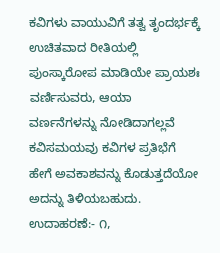ಕವಿಗಳು ವಾಯುವಿಗೆ ತತ್ವ ತೃಂದರ್ಭಕ್ಕೆ ಉಚಿತವಾದ ರೀತಿಯಲ್ಲಿ ಪುಂಸ್ಕಾರೋಪ ಮಾಡಿಯೇ ಪ್ರಾಯಶಃ ವರ್ಣಿಸುವರು, ಆಯಾ ವರ್ಣನೆಗಳನ್ನು ನೋಡಿದಾಗಲ್ಲವೆ ಕವಿಸಮಯವು ಕವಿಗಳ ಪ್ರತಿಭೆಗೆ ಹೇಗೆ ಅವಕಾಶವನ್ನು ಕೊಡುತ್ತದೆಯೋ ಅದನ್ನು ತಿಳಿಯಬಹುದು. ಉದಾಹರಣೆ:- ೧,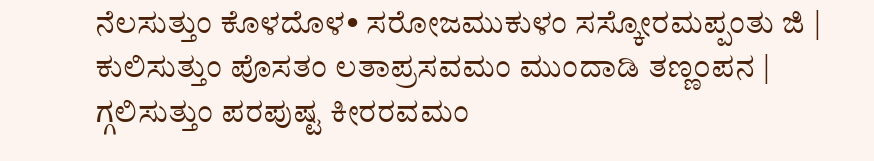ನೆಲಸುತ್ತುಂ ಕೊಳದೊಳ• ಸರೋಜಮುಕುಳಂ ಸಸ್ಕೋರಮಪ್ಪಂತು ಜಿ | ಕುಲಿಸುತ್ತುಂ ಪೊಸತಂ ಲತಾಪ್ರಸವಮಂ ಮುಂದಾಡಿ ತಣ್ಣ೦ಪನ | ಗ್ಗಲಿಸುತ್ತುಂ ಪರಪುಷ್ಟ ಕೀರರವಮಂ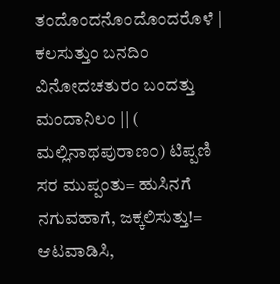ತಂದೊಂದನೊಂದೊಂದರೊಳೆ | ಕಲಸುತ್ತುಂ ಬನದಿಂ ವಿನೋದಚತುರಂ ಬಂದತ್ತು ಮಂದಾನಿಲಂ || ( ಮಲ್ಲಿನಾಥಪುರಾಣ೦) ಟಿಪ್ಪಣಿ ಸರ ಮುಪ್ಪಂತು= ಹುಸಿನಗೆ ನಗುವಹಾಗೆ, ಜಕ್ಕಲಿಸುತ್ತು!= ಆಟವಾಡಿಸಿ,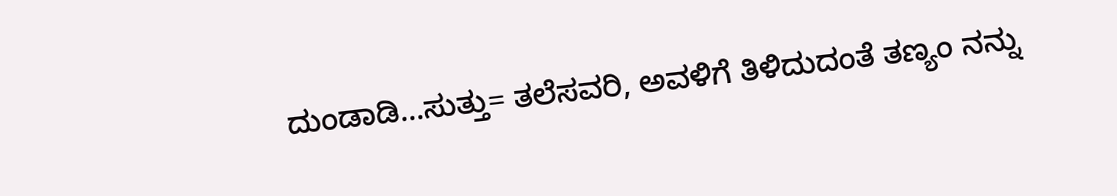ದುಂಡಾಡಿ...ಸುತ್ತು= ತಲೆಸವರಿ, ಅವಳಿಗೆ ತಿಳಿದುದಂತೆ ತಣ್ಯಂ ನನ್ನು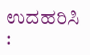ಉದಹರಿಸಿ :